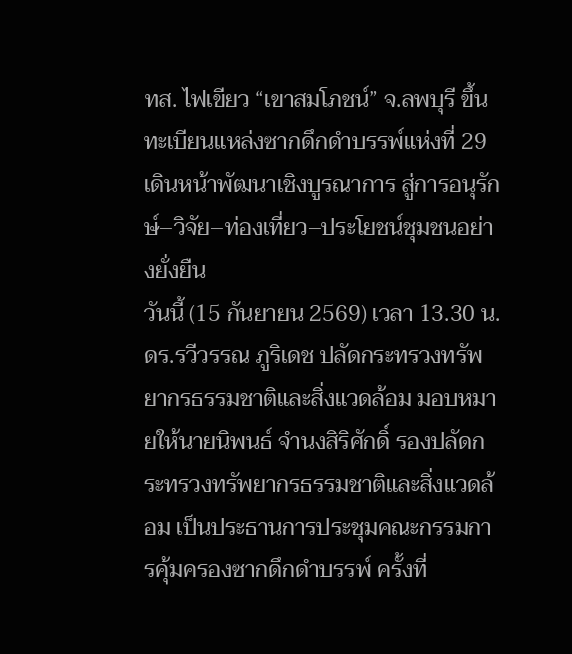ทส. ไฟเขียว “เขาสมโภชน์” จ.ลพบุรี ขึ้นทะเบียนแหล่งซากดึกดำบรรพ์แห่งที่ 29 เดินหน้าพัฒนาเชิงบูรณาการ สู่การอนุรักษ์–วิจัย–ท่องเที่ยว–ประโยชน์ชุมชนอย่างยั่งยืน
วันนี้ (15 กันยายน 2569) เวลา 13.30 น. ดร.รวีวรรณ ภูริเดช ปลัดกระทรวงทรัพยากรธรรมชาติและสิ่งแวดล้อม มอบหมายให้นายนิพนธ์ จำนงสิริศักดิ์ รองปลัดกระทรวงทรัพยากรธรรมชาติและสิ่งแวดล้อม เป็นประธานการประชุมคณะกรรมการคุ้มครองซากดึกดำบรรพ์ ครั้งที่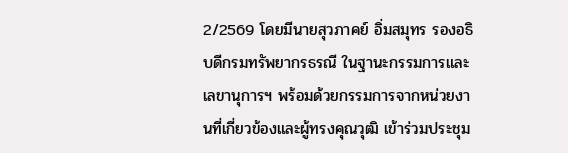2/2569 โดยมีนายสุวภาคย์ อิ่มสมุทร รองอธิบดีกรมทรัพยากรธรณี ในฐานะกรรมการและเลขานุการฯ พร้อมด้วยกรรมการจากหน่วยงานที่เกี่ยวข้องและผู้ทรงคุณวุฒิ เข้าร่วมประชุม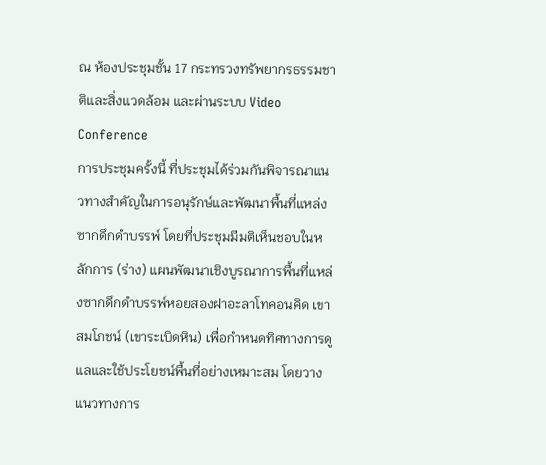ณ ห้องประชุมชั้น 17 กระทรวงทรัพยากรธรรมชาติและสิ่งแวดล้อม และผ่านระบบ Video Conference
การประชุมครั้งนี้ ที่ประชุมได้ร่วมกันพิจารณาแนวทางสำคัญในการอนุรักษ์และพัฒนาพื้นที่แหล่งซากดึกดำบรรพ์ โดยที่ประชุมมีมติเห็นชอบในหลักการ (ร่าง) แผนพัฒนาเชิงบูรณาการพื้นที่แหล่งซากดึกดำบรรพ์หอยสองฝาอะลาโทคอนคิด เขาสมโภชน์ (เขาระเบิดหิน) เพื่อกำหนดทิศทางการดูแลและใช้ประโยชน์พื้นที่อย่างเหมาะสม โดยวางแนวทางการ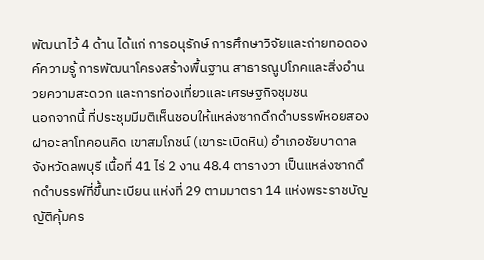พัฒนาไว้ 4 ด้าน ได้แก่ การอนุรักษ์ การศึกษาวิจัยและถ่ายทอดองค์ความรู้ การพัฒนาโครงสร้างพื้นฐาน สาธารณูปโภคและสิ่งอำนวยความสะดวก และการท่องเที่ยวและเศรษฐกิจชุมชน
นอกจากนี้ ที่ประชุมมีมติเห็นชอบให้แหล่งซากดึกดำบรรพ์หอยสองฝาอะลาโทคอนคิด เขาสมโภชน์ (เขาระเบิดหิน) อำเภอชัยบาดาล จังหวัดลพบุรี เนื้อที่ 41 ไร่ 2 งาน 48.4 ตารางวา เป็นแหล่งซากดึกดำบรรพ์ที่ขึ้นทะเบียน แห่งที่ 29 ตามมาตรา 14 แห่งพระราชบัญญัติคุ้มคร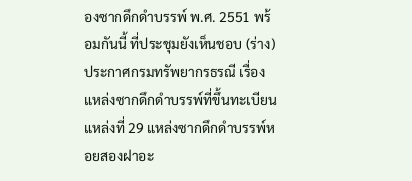องซากดึกดำบรรพ์ พ.ศ. 2551 พร้อมกันนี้ ที่ประชุมยังเห็นชอบ (ร่าง) ประกาศกรมทรัพยากรธรณี เรื่อง แหล่งซากดึกดำบรรพ์ที่ขึ้นทะเบียน แหล่งที่ 29 แหล่งซากดึกดำบรรพ์หอยสองฝาอะ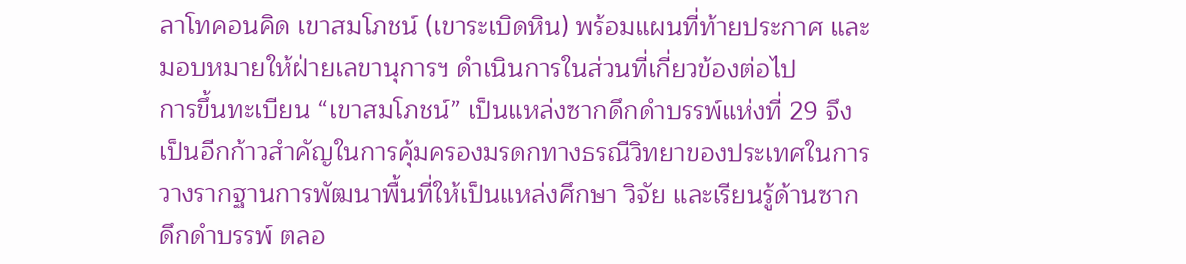ลาโทคอนคิด เขาสมโภชน์ (เขาระเบิดหิน) พร้อมแผนที่ท้ายประกาศ และมอบหมายให้ฝ่ายเลขานุการฯ ดำเนินการในส่วนที่เกี่ยวข้องต่อไป
การขึ้นทะเบียน “เขาสมโภชน์” เป็นแหล่งซากดึกดำบรรพ์แห่งที่ 29 จึงเป็นอีกก้าวสำคัญในการคุ้มครองมรดกทางธรณีวิทยาของประเทศในการวางรากฐานการพัฒนาพื้นที่ให้เป็นแหล่งศึกษา วิจัย และเรียนรู้ด้านซากดึกดำบรรพ์ ตลอ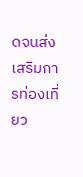ดจนส่งเสริมการท่องเที่ยว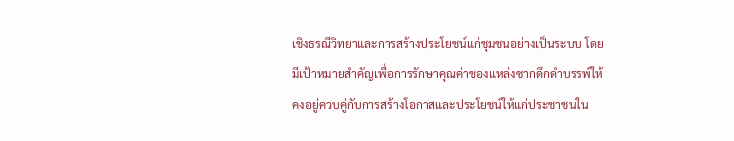เชิงธรณีวิทยาและการสร้างประโยชน์แก่ชุมชนอย่างเป็นระบบ โดยมีเป้าหมายสำคัญเพื่อการรักษาคุณค่าของแหล่งซากดึกดำบรรพ์ให้คงอยู่ควบคู่กับการสร้างโอกาสและประโยชน์ให้แก่ประชาชนใน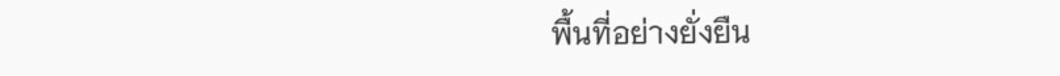พื้นที่อย่างยั่งยืน